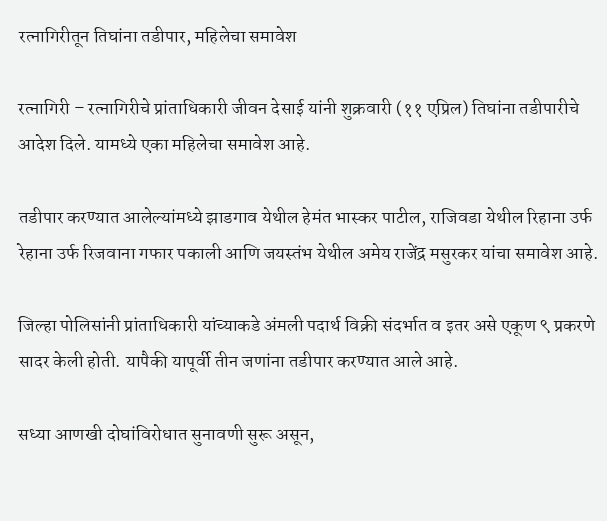रत्नागिरीतून तिघांना तडीपार, महिलेचा समावेश

रत्नागिरी – रत्नागिरीचे प्रांताधिकारी जीवन देसाई यांनी शुक्रवारी (११ एप्रिल) तिघांना तडीपारीचे आदेश दिले. यामध्ये एका महिलेचा समावेश आहे.

तडीपार करण्यात आलेल्यांमध्ये झाडगाव येथील हेमंत भास्कर पाटील, राजिवडा येथील रिहाना उर्फ रेहाना उर्फ रिजवाना गफार पकाली आणि जयस्तंभ येथील अमेय राजेंद्र मसुरकर यांचा समावेश आहे.

जिल्हा पोलिसांनी प्रांताधिकारी यांच्याकडे अंमली पदार्थ विक्री संदर्भात व इतर असे एकूण ९ प्रकरणे सादर केली होती. यापैकी यापूर्वी तीन जणांना तडीपार करण्यात आले आहे.

सध्या आणखी दोघांविरोधात सुनावणी सुरू असून,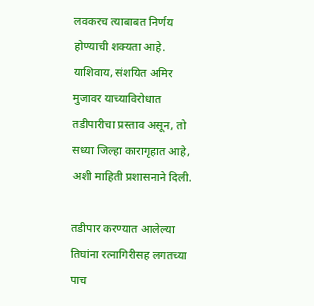लवकरच त्याबाबत निर्णय होण्याची शक्यता आहे. याशिवाय, संशयित अमिर मुजावर याच्याविरोधात तडीपारीचा प्रस्ताव असून, तो सध्या जिल्हा कारागृहात आहे, अशी माहिती प्रशासनाने दिली.

तडीपार करण्यात आलेल्या तिघांना रत्नागिरीसह लगतच्या पाच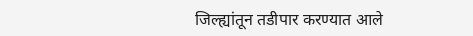जिल्ह्यांतून तडीपार करण्यात आले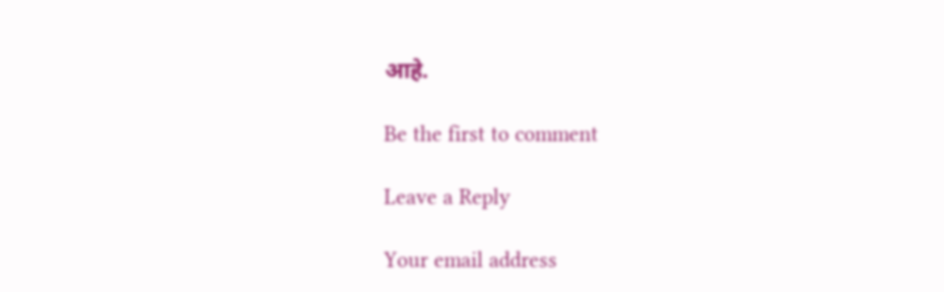आहे.

Be the first to comment

Leave a Reply

Your email address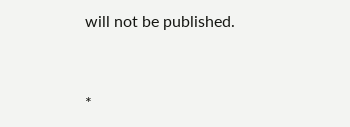will not be published.


*